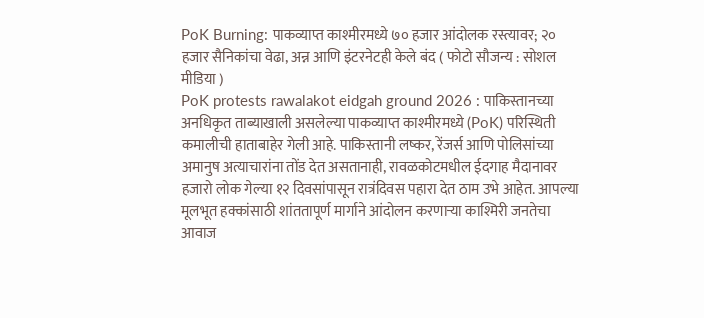PoK Burning: पाकव्याप्त काश्मीरमध्ये ७० हजार आंदोलक रस्त्यावर; २० हजार सैनिकांचा वेढा, अन्न आणि इंटरनेटही केले बंद ( फोटो सौजन्य : सोशल मीडिया )
PoK protests rawalakot eidgah ground 2026 : पाकिस्तानच्या अनधिकृत ताब्याखाली असलेल्या पाकव्याप्त काश्मीरमध्ये (PoK) परिस्थिती कमालीची हाताबाहेर गेली आहे. पाकिस्तानी लष्कर, रेंजर्स आणि पोलिसांच्या अमानुष अत्याचारांना तोंड देत असतानाही, रावळकोटमधील ईदगाह मैदानावर हजारो लोक गेल्या १२ दिवसांपासून रात्रंदिवस पहारा देत ठाम उभे आहेत. आपल्या मूलभूत हक्कांसाठी शांततापूर्ण मार्गाने आंदोलन करणाऱ्या काश्मिरी जनतेचा आवाज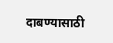दाबण्यासाठी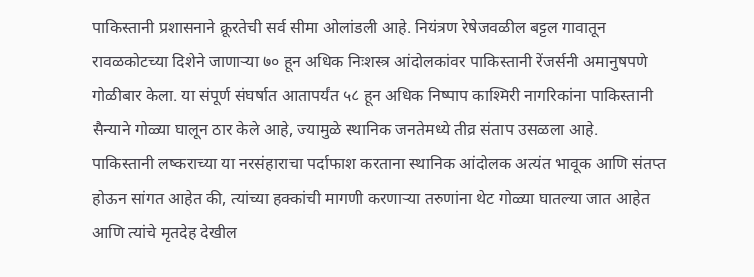पाकिस्तानी प्रशासनाने क्रूरतेची सर्व सीमा ओलांडली आहे. नियंत्रण रेषेजवळील बट्टल गावातून रावळकोटच्या दिशेने जाणाऱ्या ७० हून अधिक निःशस्त्र आंदोलकांवर पाकिस्तानी रेंजर्सनी अमानुषपणे गोळीबार केला. या संपूर्ण संघर्षात आतापर्यंत ५८ हून अधिक निष्पाप काश्मिरी नागरिकांना पाकिस्तानी सैन्याने गोळ्या घालून ठार केले आहे, ज्यामुळे स्थानिक जनतेमध्ये तीव्र संताप उसळला आहे.
पाकिस्तानी लष्कराच्या या नरसंहाराचा पर्दाफाश करताना स्थानिक आंदोलक अत्यंत भावूक आणि संतप्त होऊन सांगत आहेत की, त्यांच्या हक्कांची मागणी करणाऱ्या तरुणांना थेट गोळ्या घातल्या जात आहेत आणि त्यांचे मृतदेह देखील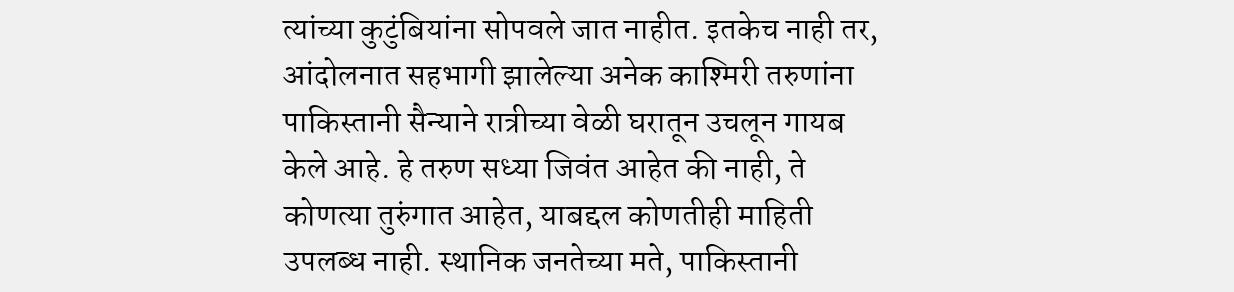त्यांच्या कुटुंबियांना सोपवले जात नाहीत. इतकेच नाही तर, आंदोलनात सहभागी झालेल्या अनेक काश्मिरी तरुणांना पाकिस्तानी सैन्याने रात्रीच्या वेळी घरातून उचलून गायब केले आहे. हे तरुण सध्या जिवंत आहेत की नाही, ते कोणत्या तुरुंगात आहेत, याबद्दल कोणतीही माहिती उपलब्ध नाही. स्थानिक जनतेच्या मते, पाकिस्तानी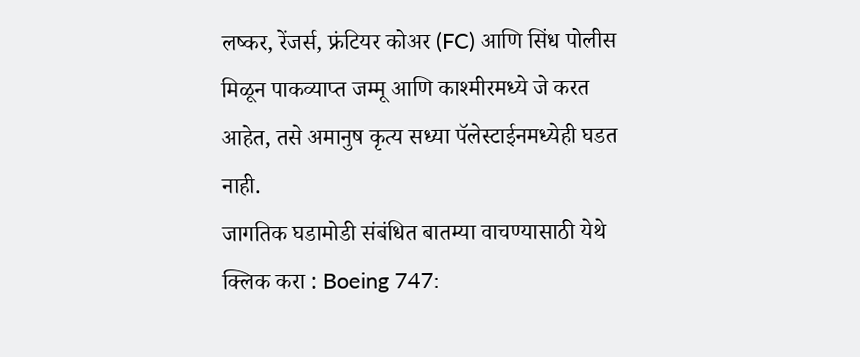लष्कर, रेंजर्स, फ्रंटियर कोअर (FC) आणि सिंध पोलीस मिळून पाकव्याप्त जम्मू आणि काश्मीरमध्ये जे करत आहेत, तसे अमानुष कृत्य सध्या पॅलेस्टाईनमध्येही घडत नाही.
जागतिक घडामोडी संबंधित बातम्या वाचण्यासाठी येथे क्लिक करा : Boeing 747: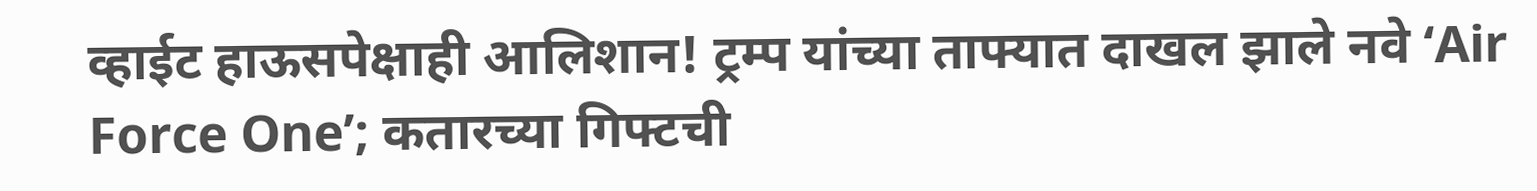व्हाईट हाऊसपेक्षाही आलिशान! ट्रम्प यांच्या ताफ्यात दाखल झाले नवे ‘Air Force One’; कतारच्या गिफ्टची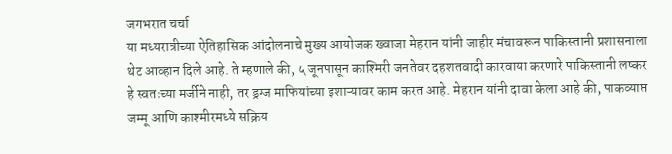जगभरात चर्चा
या मध्यरात्रीच्या ऐतिहासिक आंदोलनाचे मुख्य आयोजक ख्वाजा मेहरान यांनी जाहीर मंचावरून पाकिस्तानी प्रशासनाला थेट आव्हान दिले आहे. ते म्हणाले की, ५ जूनपासून काश्मिरी जनतेवर दहशतवादी कारवाया करणारे पाकिस्तानी लष्कर हे स्वतःच्या मर्जीने नाही, तर ड्रग्ज माफियांच्या इशाऱ्यावर काम करत आहे. मेहरान यांनी दावा केला आहे की, पाकव्याप्त जम्मू आणि काश्मीरमध्ये सक्रिय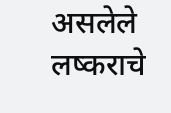असलेले लष्कराचे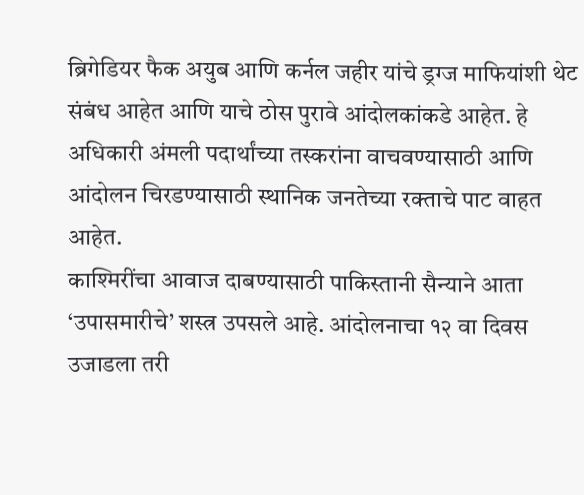ब्रिगेडियर फैक अयुब आणि कर्नल जहीर यांचे ड्रग्ज माफियांशी थेट संबंध आहेत आणि याचे ठोस पुरावे आंदोलकांकडे आहेत. हे अधिकारी अंमली पदार्थांच्या तस्करांना वाचवण्यासाठी आणि आंदोलन चिरडण्यासाठी स्थानिक जनतेच्या रक्ताचे पाट वाहत आहेत.
काश्मिरींचा आवाज दाबण्यासाठी पाकिस्तानी सैन्याने आता ‘उपासमारीचे’ शस्त्र उपसले आहे. आंदोलनाचा १२ वा दिवस उजाडला तरी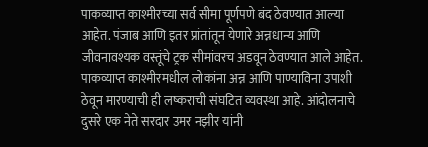पाकव्याप्त काश्मीरच्या सर्व सीमा पूर्णपणे बंद ठेवण्यात आल्या आहेत. पंजाब आणि इतर प्रांतांतून येणारे अन्नधान्य आणि जीवनावश्यक वस्तूंचे ट्रक सीमांवरच अडवून ठेवण्यात आले आहेत. पाकव्याप्त काश्मीरमधील लोकांना अन्न आणि पाण्याविना उपाशी ठेवून मारण्याची ही लष्कराची संघटित व्यवस्था आहे. आंदोलनाचे दुसरे एक नेते सरदार उमर नझीर यांनी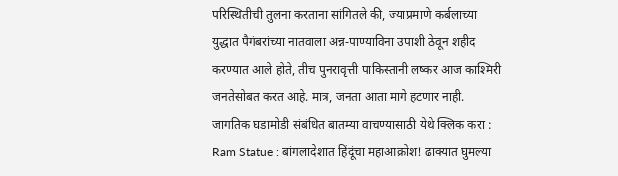परिस्थितीची तुलना करताना सांगितले की, ज्याप्रमाणे कर्बलाच्या युद्धात पैगंबरांच्या नातवाला अन्न-पाण्याविना उपाशी ठेवून शहीद करण्यात आले होते, तीच पुनरावृत्ती पाकिस्तानी लष्कर आज काश्मिरी जनतेसोबत करत आहे. मात्र, जनता आता मागे हटणार नाही.
जागतिक घडामोडी संबंधित बातम्या वाचण्यासाठी येथे क्लिक करा : Ram Statue : बांगलादेशात हिंदूंचा महाआक्रोश! ढाक्यात घुमल्या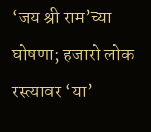‘जय श्री राम’च्या घोषणा; हजारो लोक रस्त्यावर ‘या’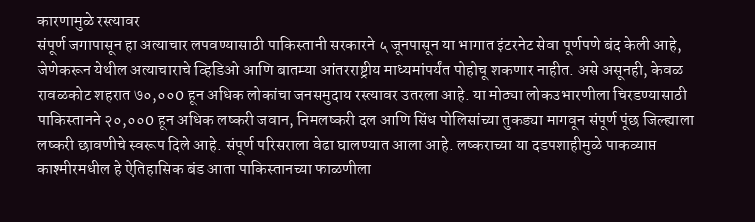कारणामुळे रस्त्यावर
संपूर्ण जगापासून हा अत्याचार लपवण्यासाठी पाकिस्तानी सरकारने ५ जूनपासून या भागात इंटरनेट सेवा पूर्णपणे बंद केली आहे, जेणेकरून येथील अत्याचाराचे व्हिडिओ आणि बातम्या आंतरराष्ट्रीय माध्यमांपर्यंत पोहोचू शकणार नाहीत. असे असूनही, केवळ रावळकोट शहरात ७०,००0 हून अधिक लोकांचा जनसमुदाय रस्त्यावर उतरला आहे. या मोठ्या लोकउभारणीला चिरडण्यासाठी पाकिस्तानने २०,००0 हून अधिक लष्करी जवान, निमलष्करी दल आणि सिंध पोलिसांच्या तुकड्या मागवून संपूर्ण पूंछ जिल्ह्याला लष्करी छावणीचे स्वरूप दिले आहे. संपूर्ण परिसराला वेढा घालण्यात आला आहे. लष्कराच्या या दडपशाहीमुळे पाकव्याप्त काश्मीरमधील हे ऐतिहासिक बंड आता पाकिस्तानच्या फाळणीला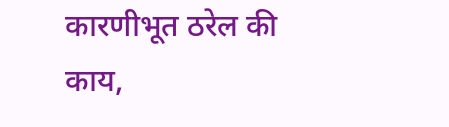कारणीभूत ठरेल की काय,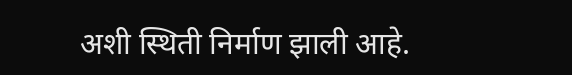अशी स्थिती निर्माण झाली आहे.